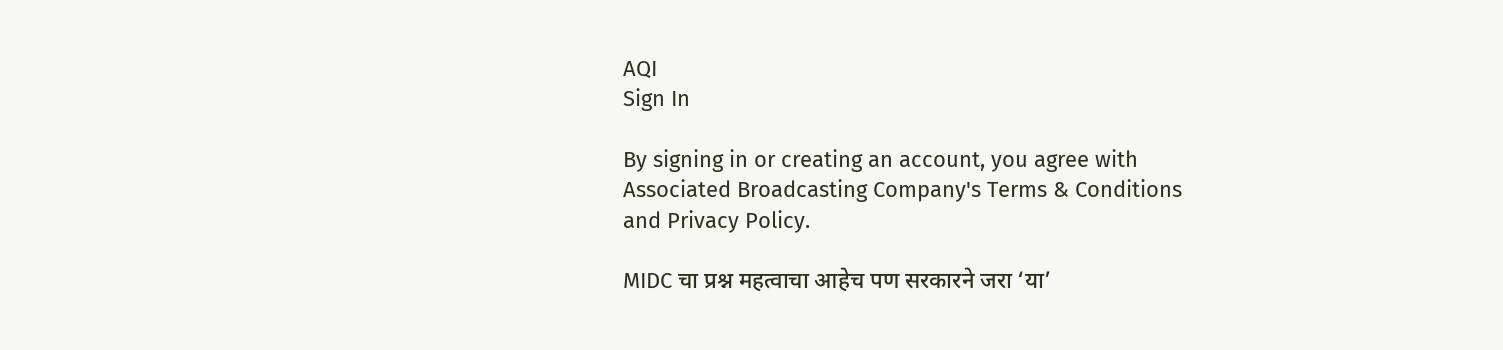AQI
Sign In

By signing in or creating an account, you agree with Associated Broadcasting Company's Terms & Conditions and Privacy Policy.

MIDC चा प्रश्न महत्वाचा आहेच पण सरकारने जरा ‘या’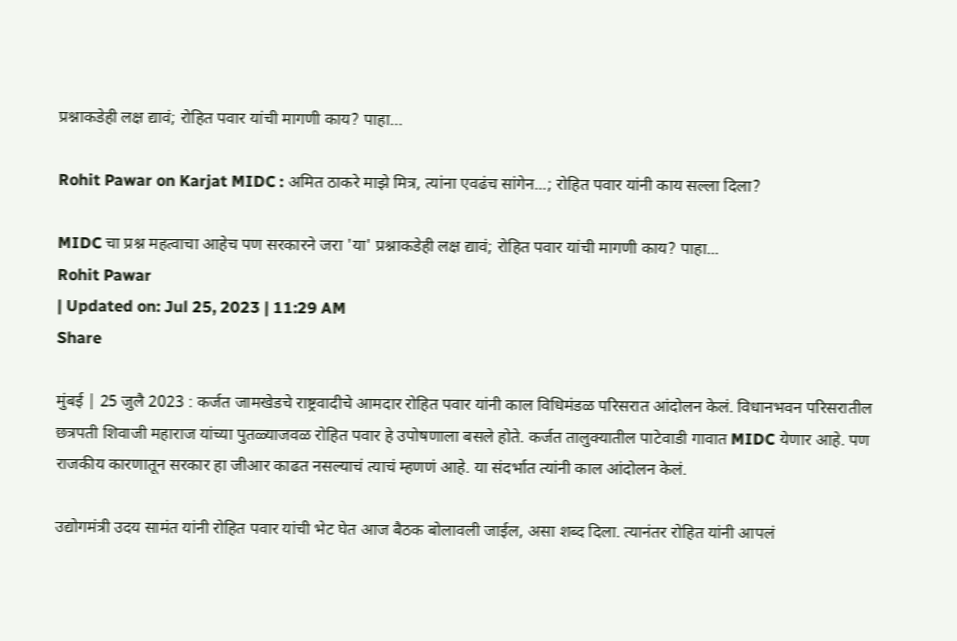प्रश्नाकडेही लक्ष द्यावं; रोहित पवार यांची मागणी काय? पाहा…

Rohit Pawar on Karjat MIDC : अमित ठाकरे माझे मित्र, त्यांना एवढंच सांगेन...; रोहित पवार यांनी काय सल्ला दिला?

MIDC चा प्रश्न महत्वाचा आहेच पण सरकारने जरा 'या' प्रश्नाकडेही लक्ष द्यावं; रोहित पवार यांची मागणी काय? पाहा...
Rohit Pawar
| Updated on: Jul 25, 2023 | 11:29 AM
Share

मुंबई | 25 जुलै 2023 : कर्जत जामखेडचे राष्ट्रवादीचे आमदार रोहित पवार यांनी काल विधिमंडळ परिसरात आंदोलन केलं. विधानभवन परिसरातील छत्रपती शिवाजी महाराज यांच्या पुतळ्याजवळ रोहित पवार हे उपोषणाला बसले होते. कर्जत तालुक्यातील पाटेवाडी गावात MIDC येणार आहे. पण राजकीय कारणातून सरकार हा जीआर काढत नसल्याचं त्याचं म्हणणं आहे. या संदर्भात त्यांनी काल आंदोलन केलं.

उद्योगमंत्री उदय सामंत यांनी रोहित पवार यांची भेट घेत आज बैठक बोलावली जाईल, असा शब्द दिला. त्यानंतर रोहित यांनी आपलं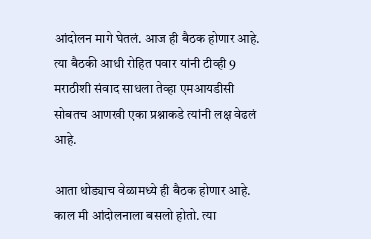आंदोलन मागे घेतलं. आज ही बैठक होणार आहे. त्या बैठकी आधी रोहित पवार यांनी टीव्ही 9 मराठीशी संवाद साधला तेव्हा एमआयडीसी सोबतच आणखी एका प्रश्नाकडे त्यांनी लक्ष वेढलं आहे.

आता थोड्याच वेळामध्ये ही बैठक होणार आहे. काल मी आंदोलनाला बसलो होतो. त्या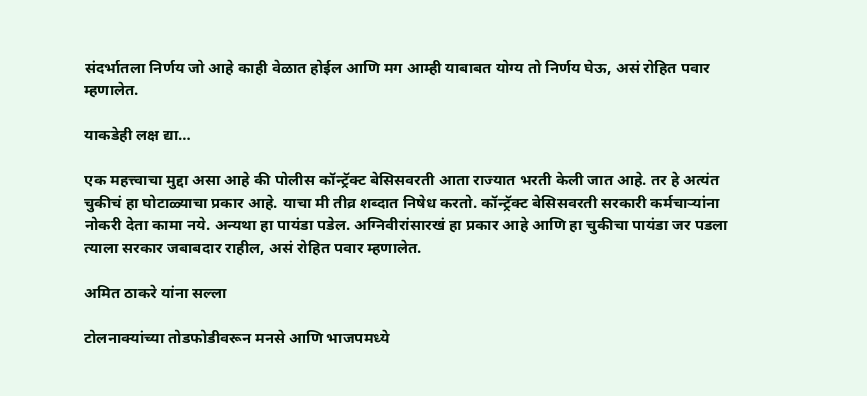संदर्भातला निर्णय जो आहे काही वेळात होईल आणि मग आम्ही याबाबत योग्य तो निर्णय घेऊ, असं रोहित पवार म्हणालेत.

याकडेही लक्ष द्या…

एक महत्त्वाचा मुद्दा असा आहे की पोलीस कॉन्ट्रॅक्ट बेसिसवरती आता राज्यात भरती केली जात आहे. तर हे अत्यंत चुकीचं हा घोटाळ्याचा प्रकार आहे. याचा मी तीव्र शब्दात निषेध करतो. कॉन्ट्रॅक्ट बेसिसवरती सरकारी कर्मचाऱ्यांना नोकरी देता कामा नये. अन्यथा हा पायंडा पडेल. अग्निवीरांसारखं हा प्रकार आहे आणि हा चुकीचा पायंडा जर पडला त्याला सरकार जबाबदार राहील, असं रोहित पवार म्हणालेत.

अमित ठाकरे यांना सल्ला

टोलनाक्यांच्या तोडफोडीवरून मनसे आणि भाजपमध्ये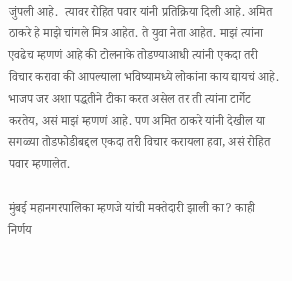जुंपली आहे.  त्यावर रोहित पवार यांनी प्रतिक्रिया दिली आहे. अमित ठाकरे हे माझे चांगले मित्र आहेत. ते युवा नेता आहेत. माझं त्यांना एवढेच म्हणणं आहे की टोलनाके तोडण्याआधी त्यांनी एकदा तरी विचार करावा की आपल्याला भविष्यामध्ये लोकांना काय द्यायचं आहे. भाजप जर अशा पद्धतीने टीका करत असेल तर ती त्यांना टार्गेट करतेय, असं माझं म्हणणं आहे. पण अमित ठाकरे यांनी देखील या सगळ्या तोडफोडीबद्दल एकदा तरी विचार करायला हवा, असं रोहित पवार म्हणालेत.

मुंबई महानगरपालिका म्हणजे यांची मक्तेदारी झाली का? काही निर्णय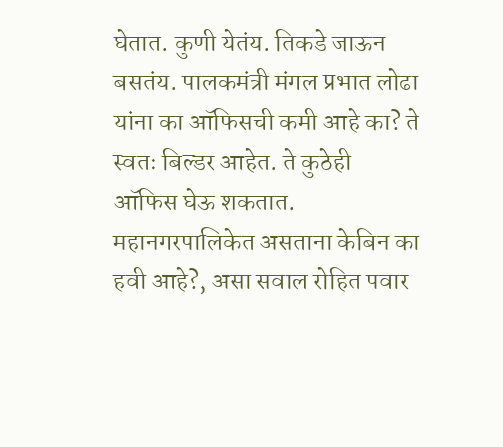घेतात. कुणी येतंय. तिकडे जाऊन बसतंय. पालकमंत्री मंगल प्रभात लोढा यांना का ऑफिसची कमी आहे का? ते स्वतः बिल्डर आहेत. ते कुठेही ऑफिस घेऊ शकतात. महानगरपालिकेत असताना केबिन का हवी आहे?, असा सवाल रोहित पवार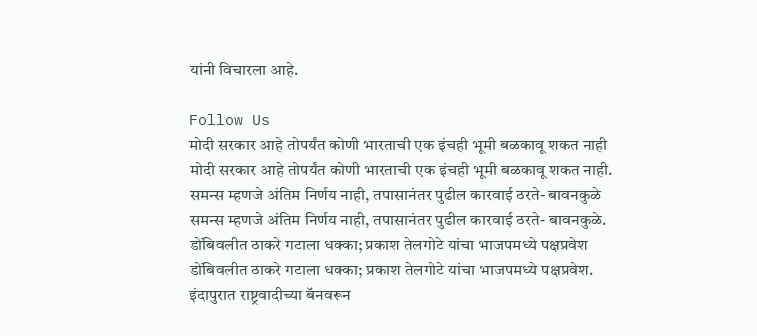यांनी विचारला आहे.

Follow Us
मोदी सरकार आहे तोपर्यंत कोणी भारताची एक इंचही भूमी बळकावू शकत नाही
मोदी सरकार आहे तोपर्यंत कोणी भारताची एक इंचही भूमी बळकावू शकत नाही.
समन्स म्हणजे अंतिम निर्णय नाही, तपासानंतर पुढील कारवाई ठरते- बावनकुळे
समन्स म्हणजे अंतिम निर्णय नाही, तपासानंतर पुढील कारवाई ठरते- बावनकुळे.
डोंबिवलीत ठाकरे गटाला धक्का; प्रकाश तेलगोटे यांचा भाजपमध्ये पक्षप्रवेश
डोंबिवलीत ठाकरे गटाला धक्का; प्रकाश तेलगोटे यांचा भाजपमध्ये पक्षप्रवेश.
इंदापुरात राष्ट्रवादीच्या बॅनवरून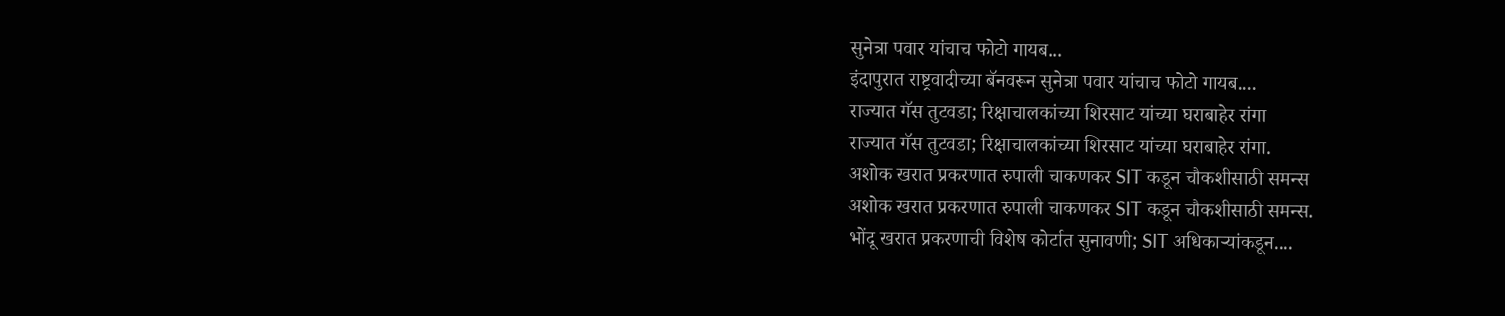सुनेत्रा पवार यांचाच फोटो गायब...
इंदापुरात राष्ट्रवादीच्या बॅनवरून सुनेत्रा पवार यांचाच फोटो गायब....
राज्यात गॅस तुटवडा; रिक्षाचालकांच्या शिरसाट यांच्या घराबाहेर रांगा
राज्यात गॅस तुटवडा; रिक्षाचालकांच्या शिरसाट यांच्या घराबाहेर रांगा.
अशोक खरात प्रकरणात रुपाली चाकणकर SIT कडून चौकशीसाठी समन्स
अशोक खरात प्रकरणात रुपाली चाकणकर SIT कडून चौकशीसाठी समन्स.
भोंदू खरात प्रकरणाची विशेष कोर्टात सुनावणी; SIT अधिकाऱ्यांकडून....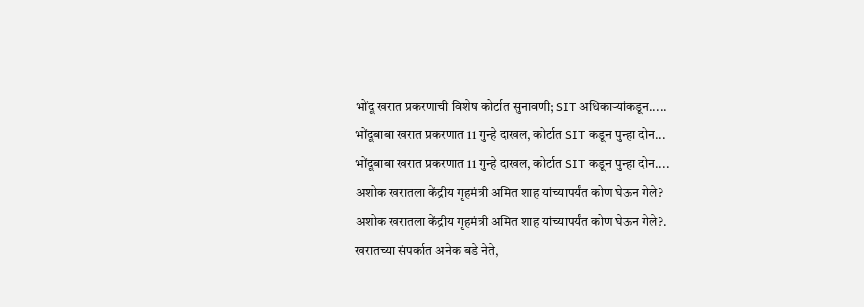भोंदू खरात प्रकरणाची विशेष कोर्टात सुनावणी; SIT अधिकाऱ्यांकडून.....
भोंदूबाबा खरात प्रकरणात 11 गुन्हे दाखल, कोर्टात SIT कडून पुन्हा दोन...
भोंदूबाबा खरात प्रकरणात 11 गुन्हे दाखल, कोर्टात SIT कडून पुन्हा दोन....
अशोक खरातला केंद्रीय गृहमंत्री अमित शाह यांच्यापर्यंत कोण घेऊन गेले?
अशोक खरातला केंद्रीय गृहमंत्री अमित शाह यांच्यापर्यंत कोण घेऊन गेले?.
खरातच्या संपर्कात अनेक बडे नेते,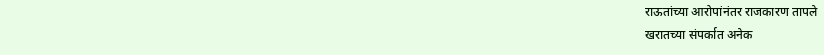राऊतांच्या आरोपांनंतर राजकारण तापले
खरातच्या संपर्कात अनेक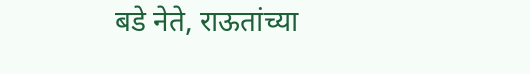बडे नेते, राऊतांच्या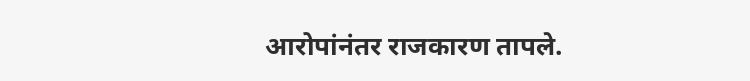आरोपांनंतर राजकारण तापले.